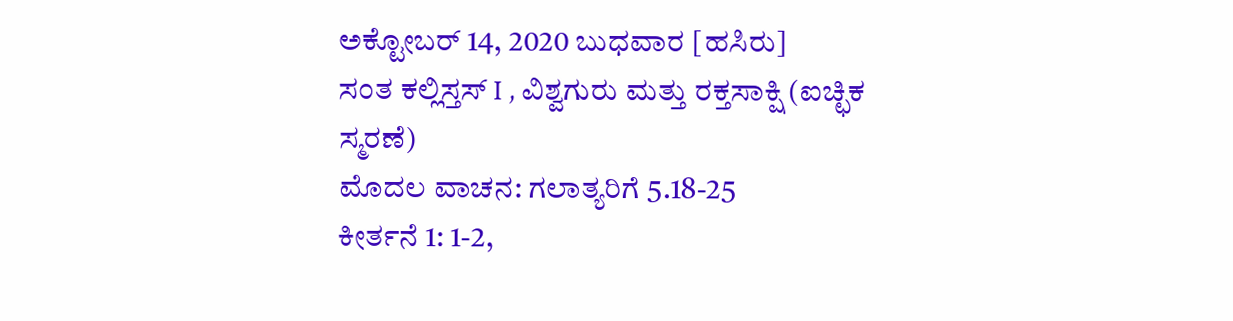ಅಕ್ಟೋಬರ್ 14, 2020 ಬುಧವಾರ [ಹಸಿರು]
ಸಂತ ಕಲ್ಲಿಸ್ತಸ್ I , ವಿಶ್ವಗುರು ಮತ್ತು ರಕ್ತಸಾಕ್ಷಿ (ಐಚ್ಛಿಕ ಸ್ಮರಣೆ)
ಮೊದಲ ವಾಚನ: ಗಲಾತ್ಯರಿಗೆ 5.18-25
ಕೀರ್ತನೆ 1: 1-2,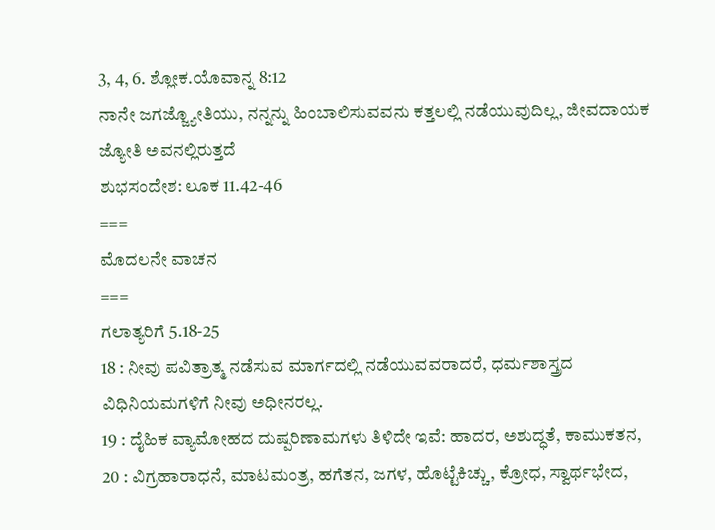3, 4, 6. ಶ್ಲೋಕ.ಯೊವಾನ್ನ 8:12
ನಾನೇ ಜಗಜ್ಜ್ಯೋತಿಯು, ನನ್ನನ್ನು ಹಿಂಬಾಲಿಸುವವನು ಕತ್ತಲಲ್ಲಿ ನಡೆಯುವುದಿಲ್ಲ, ಜೀವದಾಯಕ ಜ್ಯೋತಿ ಅವನಲ್ಲಿರುತ್ತದೆ
ಶುಭಸಂದೇಶ: ಲೂಕ 11.42-46
===
ಮೊದಲನೇ ವಾಚನ
===
ಗಲಾತ್ಯರಿಗೆ 5.18-25
18 : ನೀವು ಪವಿತ್ರಾತ್ಮ ನಡೆಸುವ ಮಾರ್ಗದಲ್ಲಿ ನಡೆಯುವವರಾದರೆ, ಧರ್ಮಶಾಸ್ತ್ರದ ವಿಧಿನಿಯಮಗಳಿಗೆ ನೀವು ಅಧೀನರಲ್ಲ.
19 : ದೈಹಿಕ ವ್ಯಾಮೋಹದ ದುಷ್ಪರಿಣಾಮಗಳು ತಿಳಿದೇ ಇವೆ: ಹಾದರ, ಅಶುದ್ಧತೆ, ಕಾಮುಕತನ,
20 : ವಿಗ್ರಹಾರಾಧನೆ, ಮಾಟಮಂತ್ರ, ಹಗೆತನ, ಜಗಳ, ಹೊಟ್ಟೆಕಿಚ್ಚು, ಕ್ರೋಧ, ಸ್ವಾರ್ಥಭೇದ,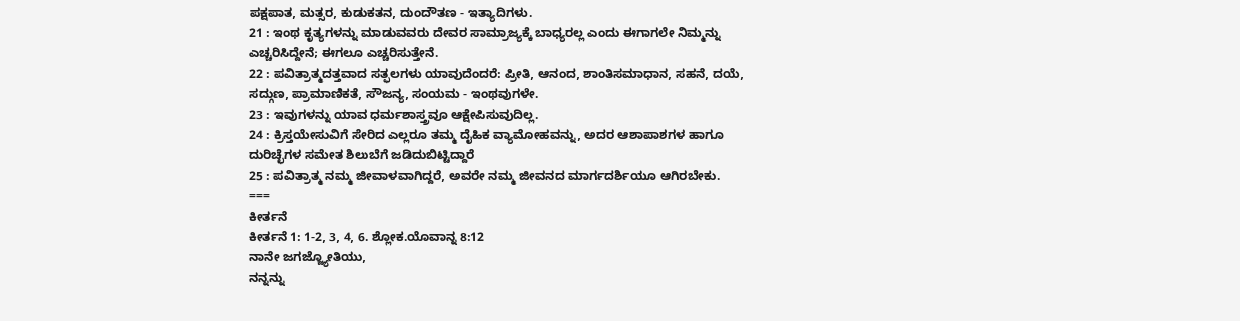ಪಕ್ಷಪಾತ, ಮತ್ಸರ, ಕುಡುಕತನ, ದುಂದೌತಣ - ಇತ್ಯಾದಿಗಳು.
21 : ಇಂಥ ಕೃತ್ಯಗಳನ್ನು ಮಾಡುವವರು ದೇವರ ಸಾಮ್ರಾಜ್ಯಕ್ಕೆ ಬಾಧ್ಯರಲ್ಲ ಎಂದು ಈಗಾಗಲೇ ನಿಮ್ಮನ್ನು ಎಚ್ಚರಿಸಿದ್ದೇನೆ; ಈಗಲೂ ಎಚ್ಚರಿಸುತ್ತೇನೆ.
22 : ಪವಿತ್ರಾತ್ಮದತ್ತವಾದ ಸತ್ಫಲಗಳು ಯಾವುದೆಂದರೆ: ಪ್ರೀತಿ, ಆನಂದ, ಶಾಂತಿಸಮಾಧಾನ, ಸಹನೆ, ದಯೆ, ಸದ್ಗುಣ, ಪ್ರಾಮಾಣಿಕತೆ, ಸೌಜನ್ಯ, ಸಂಯಮ - ಇಂಥವುಗಳೇ.
23 : ಇವುಗಳನ್ನು ಯಾವ ಧರ್ಮಶಾಸ್ತ್ರವೂ ಆಕ್ಷೇಪಿಸುವುದಿಲ್ಲ.
24 : ಕ್ರಿಸ್ತಯೇಸುವಿಗೆ ಸೇರಿದ ಎಲ್ಲರೂ ತಮ್ಮ ದೈಹಿಕ ವ್ಯಾಮೋಹವನ್ನು, ಅದರ ಆಶಾಪಾಶಗಳ ಹಾಗೂ ದುರಿಚ್ಛೆಗಳ ಸಮೇತ ಶಿಲುಬೆಗೆ ಜಡಿದುಬಿಟ್ಟಿದ್ದಾರೆ
25 : ಪವಿತ್ರಾತ್ಮ ನಮ್ಮ ಜೀವಾಳವಾಗಿದ್ದರೆ, ಅವರೇ ನಮ್ಮ ಜೀವನದ ಮಾರ್ಗದರ್ಶಿಯೂ ಆಗಿರಬೇಕು.
===
ಕೀರ್ತನೆ
ಕೀರ್ತನೆ 1: 1-2, 3, 4, 6. ಶ್ಲೋಕ.ಯೊವಾನ್ನ 8:12
ನಾನೇ ಜಗಜ್ಜ್ಯೋತಿಯು,
ನನ್ನನ್ನು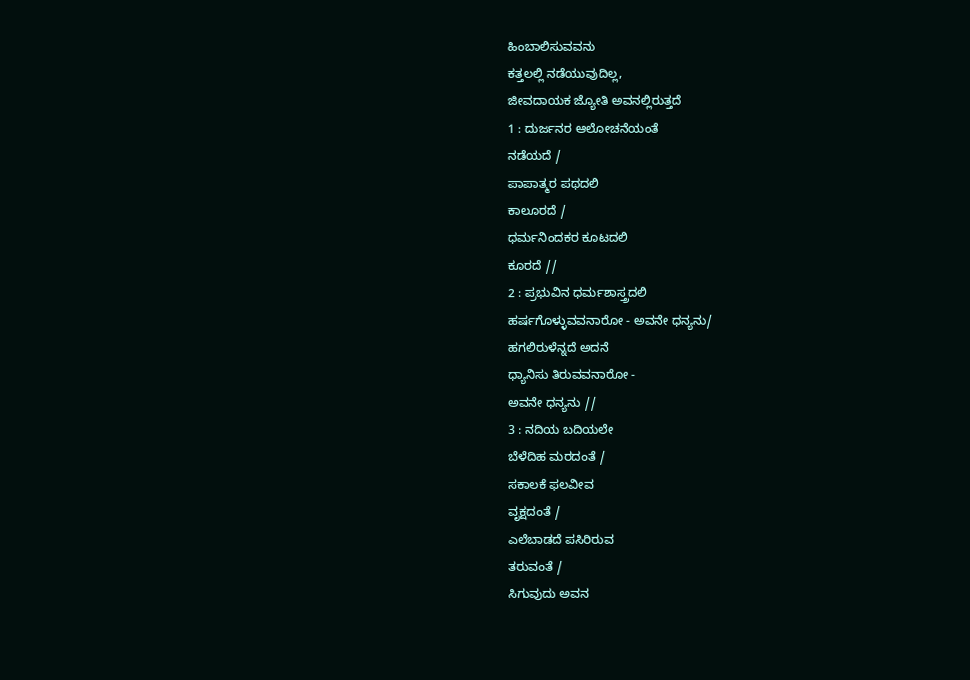ಹಿಂಬಾಲಿಸುವವನು
ಕತ್ತಲಲ್ಲಿ ನಡೆಯುವುದಿಲ್ಲ,
ಜೀವದಾಯಕ ಜ್ಯೋತಿ ಅವನಲ್ಲಿರುತ್ತದೆ
1 : ದುರ್ಜನರ ಆಲೋಚನೆಯಂತೆ
ನಡೆಯದೆ /
ಪಾಪಾತ್ಮರ ಪಥದಲಿ
ಕಾಲೂರದೆ /
ಧರ್ಮನಿಂದಕರ ಕೂಟದಲಿ
ಕೂರದೆ //
2 : ಪ್ರಭುವಿನ ಧರ್ಮಶಾಸ್ತ್ರದಲಿ
ಹರ್ಷಗೊಳ್ಳುವವನಾರೋ - ಅವನೇ ಧನ್ಯನು/
ಹಗಲಿರುಳೆನ್ನದೆ ಅದನೆ
ಧ್ಯಾನಿಸು ತಿರುವವನಾರೋ -
ಅವನೇ ಧನ್ಯನು //
3 : ನದಿಯ ಬದಿಯಲೇ
ಬೆಳೆದಿಹ ಮರದಂತೆ /
ಸಕಾಲಕೆ ಫಲವೀವ
ವೃಕ್ಷದಂತೆ /
ಎಲೆಬಾಡದೆ ಪಸಿರಿರುವ
ತರುವಂತೆ /
ಸಿಗುವುದು ಅವನ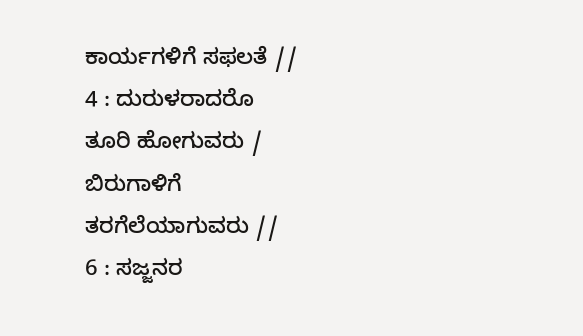ಕಾರ್ಯಗಳಿಗೆ ಸಫಲತೆ //
4 : ದುರುಳರಾದರೊ
ತೂರಿ ಹೋಗುವರು /
ಬಿರುಗಾಳಿಗೆ
ತರಗೆಲೆಯಾಗುವರು //
6 : ಸಜ್ಜನರ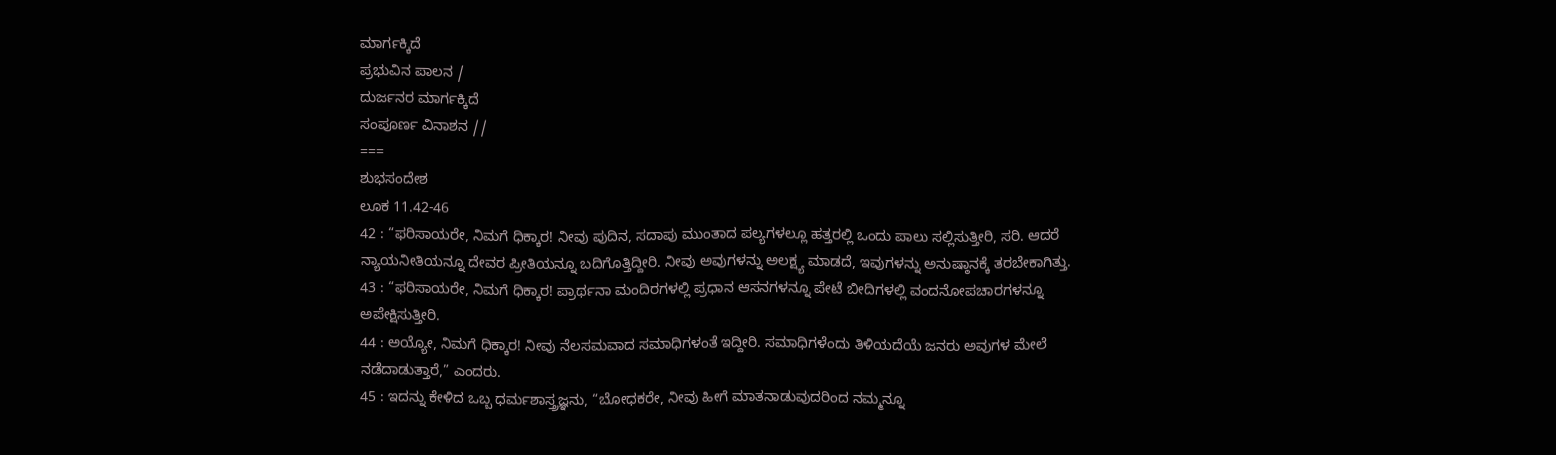ಮಾರ್ಗಕ್ಕಿದೆ
ಪ್ರಭುವಿನ ಪಾಲನ /
ದುರ್ಜನರ ಮಾರ್ಗಕ್ಕಿದೆ
ಸಂಪೂರ್ಣ ವಿನಾಶನ //
===
ಶುಭಸಂದೇಶ
ಲೂಕ 11.42-46
42 : “ಫರಿಸಾಯರೇ, ನಿಮಗೆ ಧಿಕ್ಕಾರ! ನೀವು ಪುದಿನ, ಸದಾಪು ಮುಂತಾದ ಪಲ್ಯಗಳಲ್ಲೂ ಹತ್ತರಲ್ಲಿ ಒಂದು ಪಾಲು ಸಲ್ಲಿಸುತ್ತೀರಿ, ಸರಿ. ಆದರೆ ನ್ಯಾಯನೀತಿಯನ್ನೂ ದೇವರ ಪ್ರೀತಿಯನ್ನೂ ಬದಿಗೊತ್ತಿದ್ದೀರಿ. ನೀವು ಅವುಗಳನ್ನು ಅಲಕ್ಷ್ಯ ಮಾಡದೆ, ಇವುಗಳನ್ನು ಅನುಷ್ಠಾನಕ್ಕೆ ತರಬೇಕಾಗಿತ್ತು.
43 : “ಫರಿಸಾಯರೇ, ನಿಮಗೆ ಧಿಕ್ಕಾರ! ಪ್ರಾರ್ಥನಾ ಮಂದಿರಗಳಲ್ಲಿ ಪ್ರಧಾನ ಆಸನಗಳನ್ನೂ ಪೇಟೆ ಬೀದಿಗಳಲ್ಲಿ ವಂದನೋಪಚಾರಗಳನ್ನೂ ಅಪೇಕ್ಷಿಸುತ್ತೀರಿ.
44 : ಅಯ್ಯೋ, ನಿಮಗೆ ಧಿಕ್ಕಾರ! ನೀವು ನೆಲಸಮವಾದ ಸಮಾಧಿಗಳಂತೆ ಇದ್ದೀರಿ. ಸಮಾಧಿಗಳೆಂದು ತಿಳಿಯದೆಯೆ ಜನರು ಅವುಗಳ ಮೇಲೆ ನಡೆದಾಡುತ್ತಾರೆ,” ಎಂದರು.
45 : ಇದನ್ನು ಕೇಳಿದ ಒಬ್ಬ ಧರ್ಮಶಾಸ್ತ್ರಜ್ಞನು, “ಬೋಧಕರೇ, ನೀವು ಹೀಗೆ ಮಾತನಾಡುವುದರಿಂದ ನಮ್ಮನ್ನೂ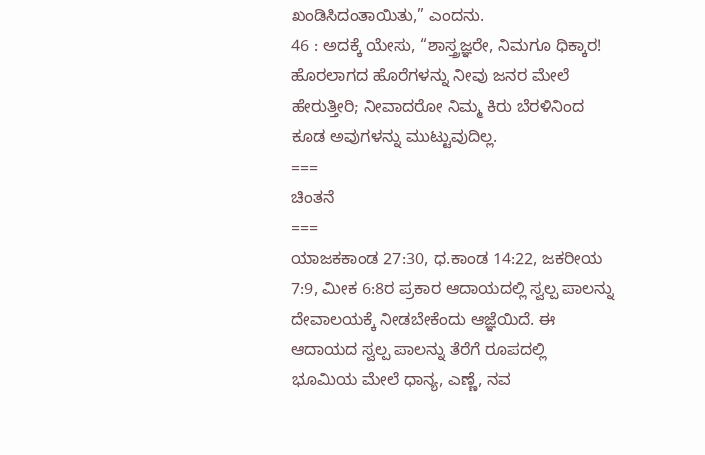ಖಂಡಿಸಿದಂತಾಯಿತು,” ಎಂದನು.
46 : ಅದಕ್ಕೆ ಯೇಸು, “ಶಾಸ್ತ್ರಜ್ಞರೇ, ನಿಮಗೂ ಧಿಕ್ಕಾರ! ಹೊರಲಾಗದ ಹೊರೆಗಳನ್ನು ನೀವು ಜನರ ಮೇಲೆ ಹೇರುತ್ತೀರಿ; ನೀವಾದರೋ ನಿಮ್ಮ ಕಿರು ಬೆರಳಿನಿಂದ ಕೂಡ ಅವುಗಳನ್ನು ಮುಟ್ಟುವುದಿಲ್ಲ.
===
ಚಿಂತನೆ
===
ಯಾಜಕಕಾಂಡ 27:30, ಧ.ಕಾಂಡ 14:22, ಜಕರೀಯ 7:9, ಮೀಕ 6:8ರ ಪ್ರಕಾರ ಆದಾಯದಲ್ಲಿ ಸ್ವಲ್ಪ ಪಾಲನ್ನು ದೇವಾಲಯಕ್ಕೆ ನೀಡಬೇಕೆಂದು ಆಜ್ಞೆಯಿದೆ. ಈ ಆದಾಯದ ಸ್ವಲ್ಪ ಪಾಲನ್ನು ತೆರೆಗೆ ರೂಪದಲ್ಲಿ ಭೂಮಿಯ ಮೇಲೆ ಧಾನ್ಯ, ಎಣ್ಣೆ, ನವ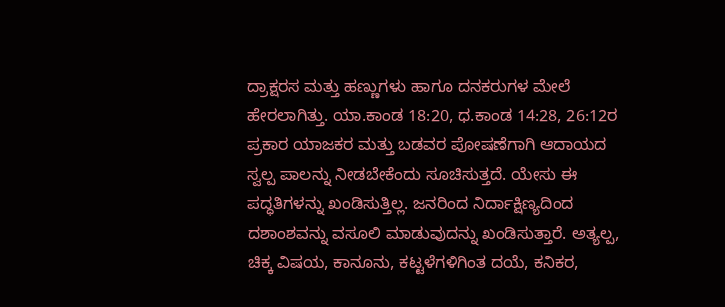ದ್ರಾಕ್ಷರಸ ಮತ್ತು ಹಣ್ಣುಗಳು ಹಾಗೂ ದನಕರುಗಳ ಮೇಲೆ ಹೇರಲಾಗಿತ್ತು. ಯಾ.ಕಾಂಡ 18:20, ಧ.ಕಾಂಡ 14:28, 26:12ರ ಪ್ರಕಾರ ಯಾಜಕರ ಮತ್ತು ಬಡವರ ಪೋಷಣೆಗಾಗಿ ಆದಾಯದ ಸ್ವಲ್ಪ ಪಾಲನ್ನು ನೀಡಬೇಕೆಂದು ಸೂಚಿಸುತ್ತದೆ. ಯೇಸು ಈ ಪದ್ಧತಿಗಳನ್ನು ಖಂಡಿಸುತ್ತಿಲ್ಲ. ಜನರಿಂದ ನಿರ್ದಾಕ್ಷಿಣ್ಯದಿಂದ ದಶಾಂಶವನ್ನು ವಸೂಲಿ ಮಾಡುವುದನ್ನು ಖಂಡಿಸುತ್ತಾರೆ. ಅತ್ಯಲ್ಪ, ಚಿಕ್ಕ ವಿಷಯ, ಕಾನೂನು, ಕಟ್ಟಳೆಗಳಿಗಿಂತ ದಯೆ, ಕನಿಕರ,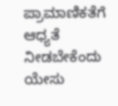ಪ್ರಾಮಾಣಿಕತೆಗೆ ಆಧ್ಯತೆ ನೀಡಬೇಕೆಂದು ಯೇಸು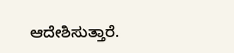ಆದೇಶಿಸುತ್ತಾರೆ.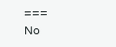===
No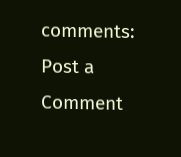comments:
Post a Comment